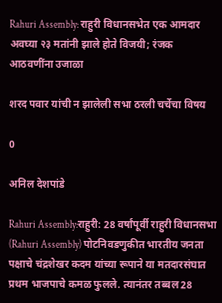Rahuri Assembly: राहुरी विधानसभेत एक आमदार अवघ्या २३ मतांनी झाले होते विजयी; रंजक आठवणींना उजाळा

शरद पवार यांची न झालेली सभा ठरली चर्चेचा विषय

0

अनिल देशपांडे

Rahuri Assembly:राहुरी: 28 वर्षांपूर्वी राहुरी विधानसभा (Rahuri Assembly) पोटनिवडणुकीत भारतीय जनता पक्षाचे चंद्रशेखर कदम यांच्या रूपाने या मतदारसंघात प्रथम भाजपाचे कमळ फुलले. त्यानंतर तब्बल 28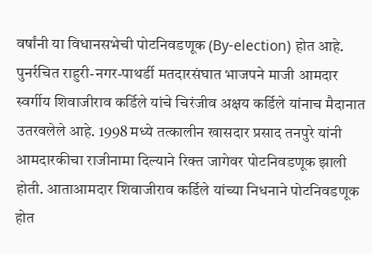वर्षांनी या विधानसभेची पोटनिवडणूक (By-election) होत आहे. पुनर्रचित राहुरी-नगर-पाथर्डी मतदारसंघात भाजपने माजी आमदार स्वर्गीय शिवाजीराव कर्डिले यांचे चिरंजीव अक्षय कर्डिले यांनाच मैदानात उतरवलेले आहे. 1998 मध्ये तत्कालीन खासदार प्रसाद तनपुरे यांनी आमदारकीचा राजीनामा दिल्याने रिक्त जागेवर पोटनिवडणूक झाली होती. आताआमदार शिवाजीराव कर्डिले यांच्या निधनाने पोटनिवडणूक होत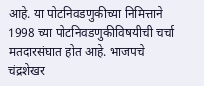आहे. या पोटनिवडणुकीच्या निमित्ताने 1998 च्या पोटनिवडणुकीविषयीची चर्चा मतदारसंघात होत आहे. भाजपचे चंद्रशेखर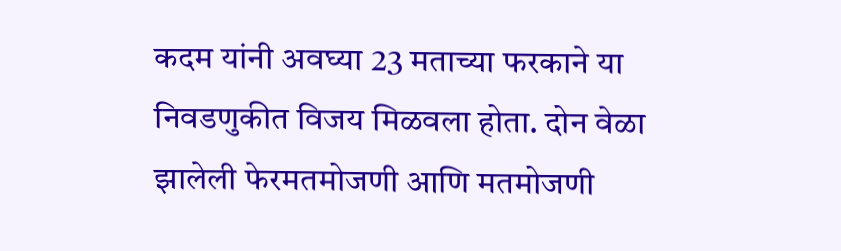कदम यांनी अवघ्या 23 मताच्या फरकाने या निवडणुकीत विजय मिळवला होता. दोन वेळा झालेली फेरमतमोजणी आणि मतमोजणी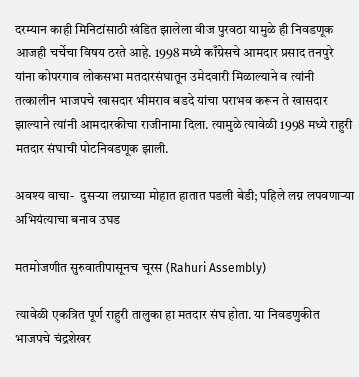दरम्यान काही मिनिटांसाठी खंडित झालेला वीज पुरवठा यामुळे ही निवडणूक आजही चर्चेचा विषय ठरते आहे. 1998 मध्ये काँग्रेसचे आमदार प्रसाद तनपुरे यांना कोपरगाव लोकसभा मतदारसंघातून उमेदवारी मिळाल्याने व त्यांनी तत्कालीन भाजपचे खासदार भीमराव बडदे यांचा पराभव करून ते खासदार झाल्याने त्यांनी आमदारकीचा राजीनामा दिला. त्यामुळे त्यावेळी 1998 मध्ये राहुरी मतदार संघाची पोटनिवडणूक झाली.

अवश्य वाचा-  दुसऱ्या लग्नाच्या मोहात हातात पडली बेडी; पहिले लग्न लपवणाऱ्या अभियंत्याचा बनाव उघड

मतमोजणीत सुरुवातीपासूनच चूरस (Rahuri Assembly)

त्यावेळी एकत्रित पूर्ण राहुरी तालुका हा मतदार संघ होता. या निवडणुकीत भाजपचे चंद्रशेखर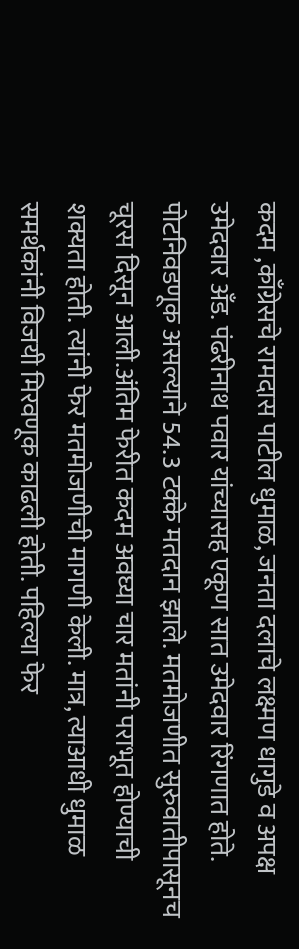कदम ,काँग्रेसचे रामदास पाटील धुमाळ, जनता दलाचे लक्ष्मण धागुडे व अपक्ष उमेदवार अँड. पंढरीनाथ पवार यांच्यासह एकूण सात उमेदवार रिंगणात होते. पोटनिवडणूक असल्याने 54.3 टक्के मतदान झाले. मतमोजणीत सुरुवातीपासूनच चूरस दिसून आली.अंतिम फेरीत कदम अवघ्या चार मतांनी पराभूत होण्याची शक्यता होती. त्यांनी फेर मतमोजणीची मागणी केली. मात्र, त्याआधी धुमाळ समर्थकांनी विजयी मिरवणूक काढली होती. पहिल्या फेर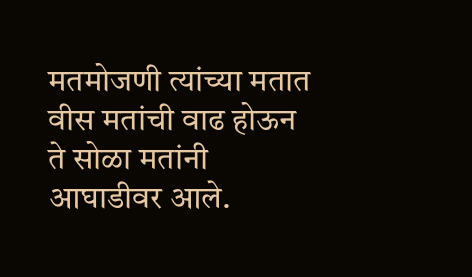मतमोजणी त्यांच्या मतात वीस मतांची वाढ होऊन ते सोळा मतांनी आघाडीवर आले.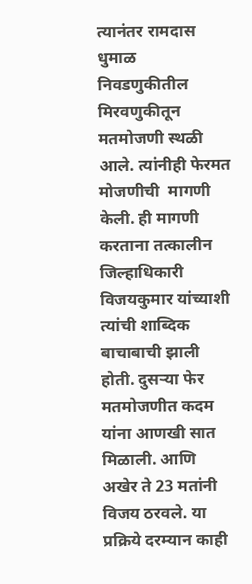त्यानंतर रामदास धुमाळ निवडणुकीतील मिरवणुकीतून मतमोजणी स्थळी आले. त्यांनीही फेरमत मोजणीची  मागणी केली. ही मागणी करताना तत्कालीन जिल्हाधिकारी विजयकुमार यांच्याशी त्यांची शाब्दिक बाचाबाची झाली होती. दुसऱ्या फेर मतमोजणीत कदम यांना आणखी सात मिळाली. आणि अखेर ते 23 मतांनी विजय ठरवले. या प्रक्रिये दरम्यान काही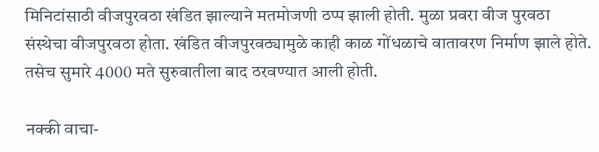मिनिटांसाठी वीजपुरवठा खंडित झाल्याने मतमोजणी ठप्प झाली होती. मुळा प्रवरा वीज पुरवठा संस्थेचा वीजपुरवठा होता. खंडित वीजपुरवठ्यामुळे काही काळ गोंधळाचे वातावरण निर्माण झाले होते. तसेच सुमारे 4000 मते सुरुवातीला बाद ठरवण्यात आली होती.

नक्की वाचा-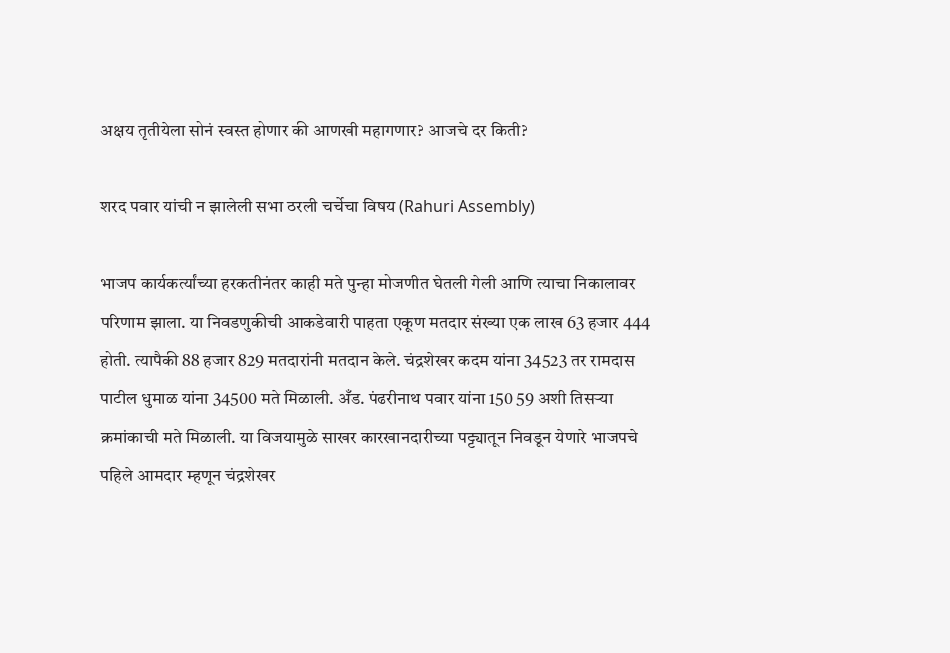अक्षय तृतीयेला सोनं स्वस्त होणार की आणखी महागणार? आजचे दर किती?

शरद पवार यांची न झालेली सभा ठरली चर्चेचा विषय (Rahuri Assembly)

भाजप कार्यकर्त्यांच्या हरकतीनंतर काही मते पुन्हा मोजणीत घेतली गेली आणि त्याचा निकालावर परिणाम झाला. या निवडणुकीची आकडेवारी पाहता एकूण मतदार संख्या एक लाख 63 हजार 444 होती. त्यापैकी 88 हजार 829 मतदारांनी मतदान केले. चंद्रशेखर कदम यांना 34523 तर रामदास पाटील धुमाळ यांना 34500 मते मिळाली. अँड. पंढरीनाथ पवार यांना 150 59 अशी तिसऱ्या क्रमांकाची मते मिळाली. या विजयामुळे साखर कारखानदारीच्या पट्ट्यातून निवडून येणारे भाजपचे पहिले आमदार म्हणून चंद्रशेखर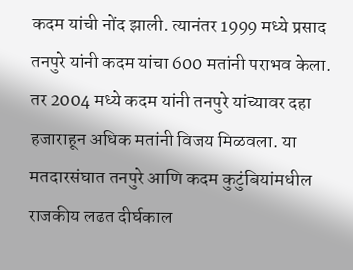कदम यांची नोंद झाली. त्यानंतर 1999 मध्ये प्रसाद तनपुरे यांनी कदम यांचा 600 मतांनी पराभव केला. तर 2004 मध्ये कदम यांनी तनपुरे यांच्यावर दहा हजाराहून अधिक मतांनी विजय मिळवला. या मतदारसंघात तनपुरे आणि कदम कुटुंबियांमधील राजकीय लढत दीर्घकाल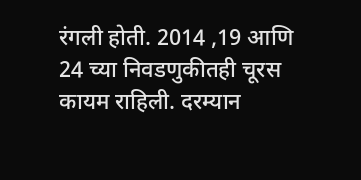रंगली होती. 2014 ,19 आणि 24 च्या निवडणुकीतही चूरस कायम राहिली. दरम्यान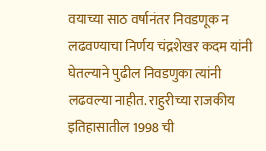वयाच्या साठ वर्षानंतर निवडणूक न लढवण्याचा निर्णय चंद्रशेखर कदम यांनी घेतल्याने पुढील निवडणुका त्यांनी लढवल्या नाहीत. राहुरीच्या राजकीय इतिहासातील 1998 ची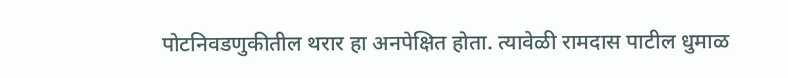पोटनिवडणुकीतील थरार हा अनपेक्षित होता. त्यावेळी रामदास पाटील धुमाळ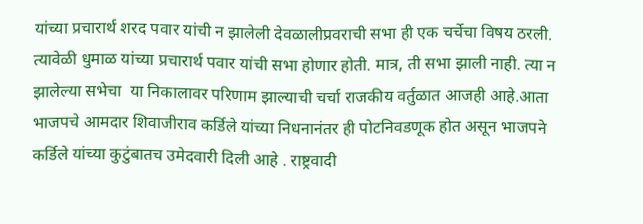यांच्या प्रचारार्थ शरद पवार यांची न झालेली देवळालीप्रवराची सभा ही एक चर्चेचा विषय ठरली. त्यावेळी धुमाळ यांच्या प्रचारार्थ पवार यांची सभा होणार होती. मात्र, ती सभा झाली नाही. त्या न झालेल्या सभेचा  या निकालावर परिणाम झाल्याची चर्चा राजकीय वर्तुळात आजही आहे.आता भाजपचे आमदार शिवाजीराव कर्डिले यांच्या निधनानंतर ही पोटनिवडणूक होत असून भाजपने कर्डिले यांच्या कुटुंबातच उमेदवारी दिली आहे . राष्ट्रवादी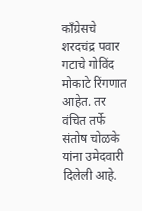काँग्रेसचे शरदचंद्र पवार गटाचे गोविंद मोकाटे रिंगणात आहेत. तर वंचित तर्फे संतोष चोळके यांना उमेदवारी दिलेली आहे.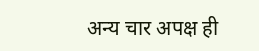अन्य चार अपक्ष ही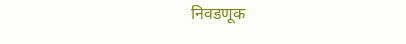निवडणूक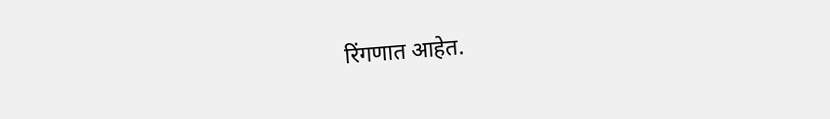रिंगणात आहेत.